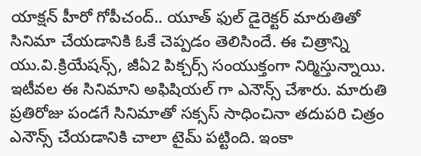యాక్షన్ హీరో గోపీచంద్.. యూత్ ఫుల్ డైరెక్టర్ మారుతితో సినిమా చేయడానికి ఓకే చెప్పడం తెలిసిందే. ఈ చిత్రాన్ని యు.వి.క్రియేషన్స్, జీఏ2 పిక్చర్స్ సంయుక్తంగా నిర్మిస్తున్నాయి. ఇటీవల ఈ సినిమాని అఫిషియల్ గా ఎనౌన్స్ చేశారు. మారుతి ప్రతిరోజు పండగే సినిమాతో సక్సస్ సాధించినా తదుపరి చిత్రం ఎనౌన్స్ చేయడానికి చాలా టైమ్ పట్టింది. ఇంకా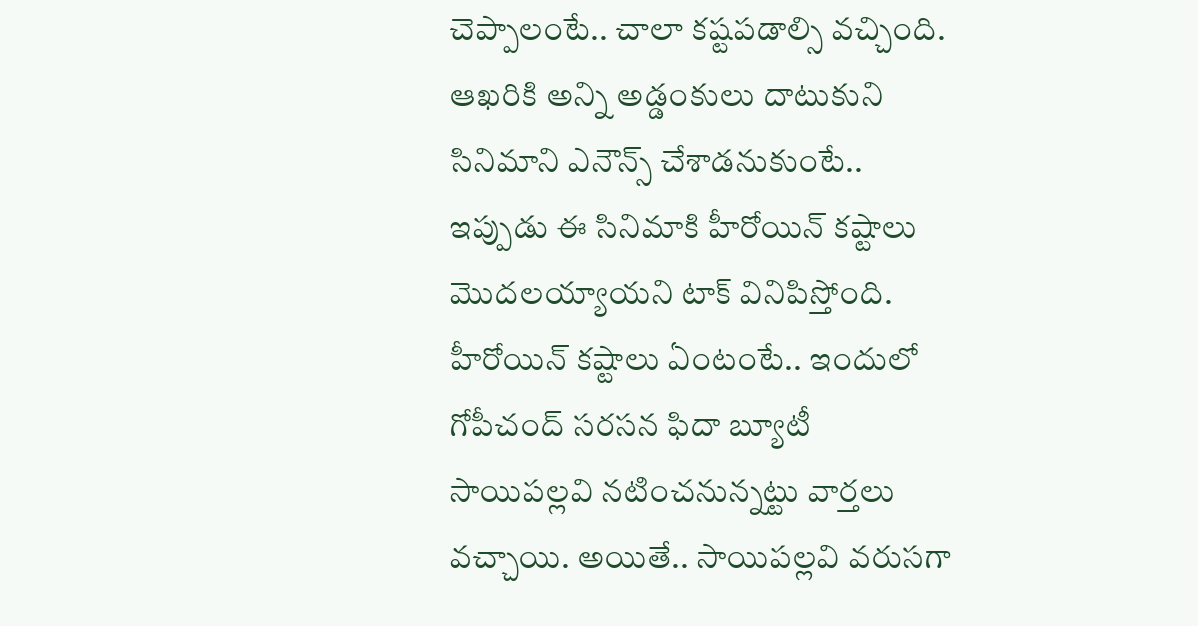చెప్పాలంటే.. చాలా కష్టపడాల్సి వచ్చింది.
ఆఖరికి అన్ని అడ్డంకులు దాటుకుని సినిమాని ఎనౌన్స్ చేశాడనుకుంటే.. ఇప్పుడు ఈ సినిమాకి హీరోయిన్ కష్టాలు మొదలయ్యాయని టాక్ వినిపిస్తోంది. హీరోయిన్ కష్టాలు ఏంటంటే.. ఇందులో గోపీచంద్ సరసన ఫిదా బ్యూటీ సాయిపల్లవి నటించనున్నట్టు వార్తలు వచ్చాయి. అయితే.. సాయిపల్లవి వరుసగా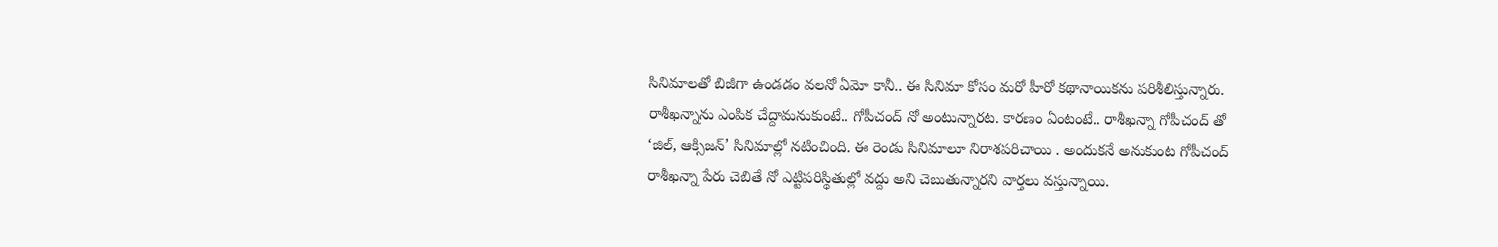సినిమాలతో బిజీగా ఉండడం వలనో ఏమో కానీ.. ఈ సినిమా కోసం మరో హీరో కథానాయికను పరిశీలిస్తున్నారు.
రాశీఖన్నాను ఎంపిక చేద్దామనుకుంటే.. గోపీచంద్ నో అంటున్నారట. కారణం ఏంటంటే.. రాశీఖన్నా గోపీచంద్ తో ‘జిల్, ఆక్సిజన్’ సినిమాల్లో నటించింది. ఈ రెండు సినిమాలూ నిరాశపరిచాయి . అందుకనే అనుకుంట గోపీచంద్ రాశీఖన్నా పేరు చెబితే నో ఎట్టిపరిస్థితుల్లో వద్దు అని చెబుతున్నారని వార్తలు వస్తున్నాయి.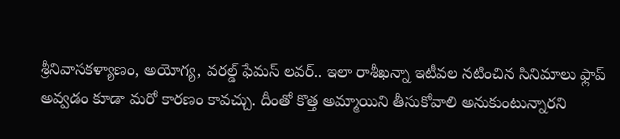శ్రీనివాసకళ్యాణం, అయోగ్య, వరల్డ్ ఫేమస్ లవర్.. ఇలా రాశీఖన్నా ఇటీవల నటించిన సినిమాలు ఫ్లాప్ అవ్వడం కూడా మరో కారణం కావచ్చు. దీంతో కొత్త అమ్మాయిని తీసుకోవాలి అనుకుంటున్నారని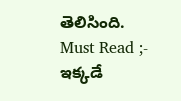తెలిసింది.
Must Read ;- ఇక్కడే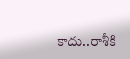కాదు..రాశీకి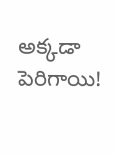అక్కడా పెరిగాయి!